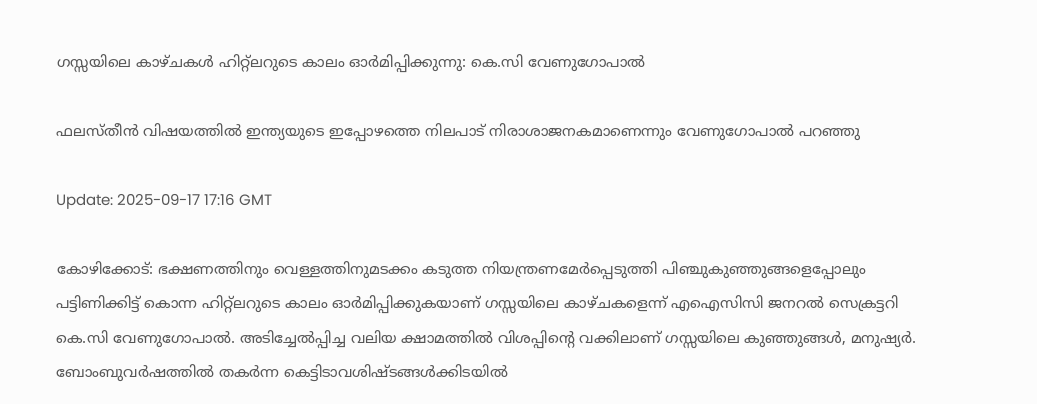ഗസ്സയിലെ കാഴ്ചകൾ ഹിറ്റ്‌ലറുടെ കാലം ഓർമിപ്പിക്കുന്നു: കെ.സി വേണുഗോപാൽ

ഫലസ്തീൻ വിഷയത്തിൽ ഇന്ത്യയുടെ ഇപ്പോഴത്തെ നിലപാട് നിരാശാജനകമാണെന്നും വേണുഗോപാൽ പറഞ്ഞു

Update: 2025-09-17 17:16 GMT

കോഴിക്കോട്: ഭക്ഷണത്തിനും വെള്ളത്തിനുമടക്കം കടുത്ത നിയന്ത്രണമേർപ്പെടുത്തി പിഞ്ചുകുഞ്ഞുങ്ങളെപ്പോലും പട്ടിണിക്കിട്ട് കൊന്ന ഹിറ്റ്‌ലറുടെ കാലം ഓർമിപ്പിക്കുകയാണ് ഗസ്സയിലെ കാഴ്ചകളെന്ന് എഐസിസി ജനറൽ സെക്രട്ടറി കെ.സി വേണുഗോപാൽ. അടിച്ചേൽപ്പിച്ച വലിയ ക്ഷാമത്തിൽ വിശപ്പിന്റെ വക്കിലാണ് ഗസ്സയിലെ കുഞ്ഞുങ്ങൾ, മനുഷ്യർ. ബോംബുവർഷത്തിൽ തകർന്ന കെട്ടിടാവശിഷ്ടങ്ങൾക്കിടയിൽ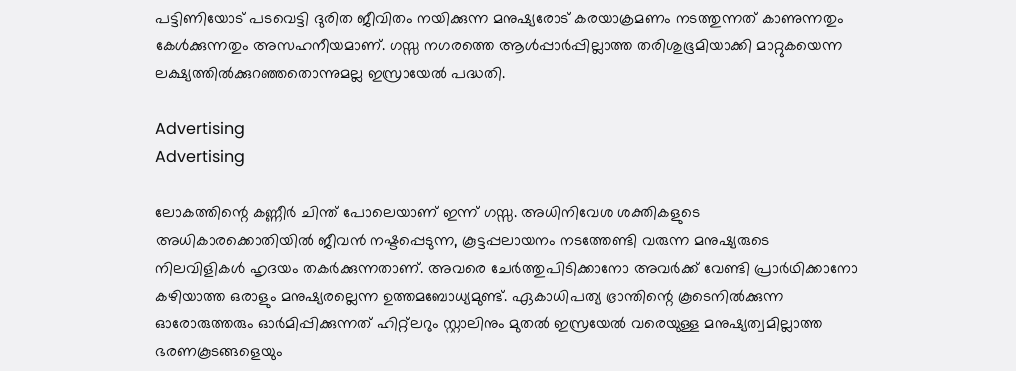പട്ടിണിയോട് പടവെട്ടി ദുരിത ജീവിതം നയിക്കുന്ന മനുഷ്യരോട് കരയാക്രമണം നടത്തുന്നത് കാണുന്നതും കേൾക്കുന്നതും അസഹനീയമാണ്. ഗസ്സ നഗരത്തെ ആൾപ്പാർപ്പില്ലാത്ത തരിശുഭൂമിയാക്കി മാറ്റുകയെന്ന ലക്ഷ്യത്തിൽക്കുറഞ്ഞതൊന്നുമല്ല ഇസ്രായേൽ പദ്ധതി.

Advertising
Advertising

ലോകത്തിന്റെ കണ്ണീർ ചിന്ത് പോലെയാണ് ഇന്ന് ഗസ്സ. അധിനിവേശ ശക്തികളുടെ അധികാരക്കൊതിയിൽ ജീവൻ നഷ്ടപ്പെടുന്ന, കൂട്ടപ്പലായനം നടത്തേണ്ടി വരുന്ന മനുഷ്യരുടെ നിലവിളികൾ ഹൃദയം തകർക്കുന്നതാണ്. അവരെ ചേർത്തുപിടിക്കാനോ അവർക്ക് വേണ്ടി പ്രാർഥിക്കാനോ കഴിയാത്ത ഒരാളും മനുഷ്യരല്ലെന്ന ഉത്തമബോധ്യമുണ്ട്. ഏകാധിപത്യ ഭ്രാന്തിന്റെ കൂടെനിൽക്കുന്ന ഓരോരുത്തരും ഓർമിപ്പിക്കുന്നത് ഹിറ്റ്ലറും സ്റ്റാലിനും മുതൽ ഇസ്രയേൽ വരെയുള്ള മനുഷ്യത്വമില്ലാത്ത ഭരണകൂടങ്ങളെയും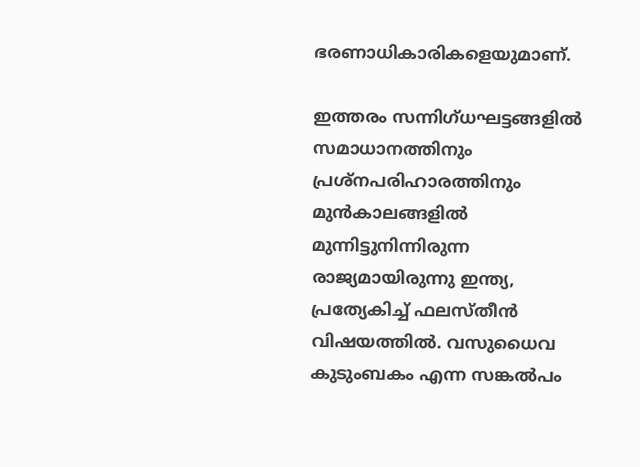ഭരണാധികാരികളെയുമാണ്.

ഇത്തരം സന്നിഗ്ധഘട്ടങ്ങളിൽ സമാധാനത്തിനും പ്രശ്‌നപരിഹാരത്തിനും മുൻകാലങ്ങളിൽ മുന്നിട്ടുനിന്നിരുന്ന രാജ്യമായിരുന്നു ഇന്ത്യ, പ്രത്യേകിച്ച് ഫലസ്തീൻ വിഷയത്തിൽ. വസുധൈവ കുടുംബകം എന്ന സങ്കൽപം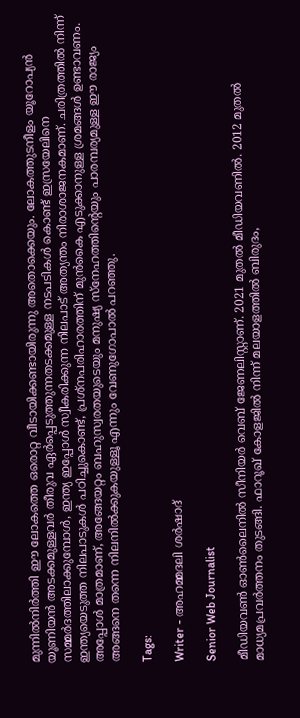മുന്നിൽനിർത്തി ഈ ലോകത്തെ ഒരൊറ്റ വീടായിക്കണ്ടായിരുന്നു അതൊക്കെയും. ലോകത്തുടനീളം യൂറോപ്യൻ യൂണിയൻ അടക്കമുള്ളവർ തീരുവ ഏർപ്പെടുത്തുന്നതടക്കമുള്ള നടപടികൾ കൊണ്ട് ഇസ്രയേലിനെ സമ്മർദത്തിലാക്കുമ്പോൾ, ഇന്ത്യ ഇപ്പോൾ സ്വീകരിക്കുന്ന നിലപാട് അത്യന്തം നിരാശാജനകമാണ്. ചരിത്രത്തിൽ നിന്ന് ഇന്ത്യയെടുത്ത നിലപാടുകൾ പഠിച്ചുകൊണ്ട്, പ്രശ്‌നപരിഹാരത്തിന് മുൻകൈ എടുക്കാനുള്ള ശ്രമങ്ങൾ ഉണ്ടാവണം. അപ്പോൾ മാത്രമാണ്, അങ്ങേയറ്റം ബഹുസ്വരതയുടെയും മനുഷ്യ സ്‌നേഹത്തിന്റെയും പാരമ്പര്യമുള്ള ഈ രാജ്യം അങ്ങനെ തന്നെ നിലനിൽക്കുകയുള്ളൂ എന്നും വേണുഗോപാൽ പറഞ്ഞു.

Tags:

Writer - അഹമ്മദലി ശര്‍ഷാദ്

Senior Web Journalist

മീഡിയവൺ ഓൺലൈനിൽ സീനിയർ വെബ് ജേണലിസ്റ്റാണ്. 2021 മുതൽ മീഡിയവണിൽ. 2012 മുതൽ മാധ്യമപ്രവർത്തനം തുടങ്ങി. ഫാറൂഖ് കോളജിൽ നിന്ന് മലയാളത്തിൽ ബിരുദം,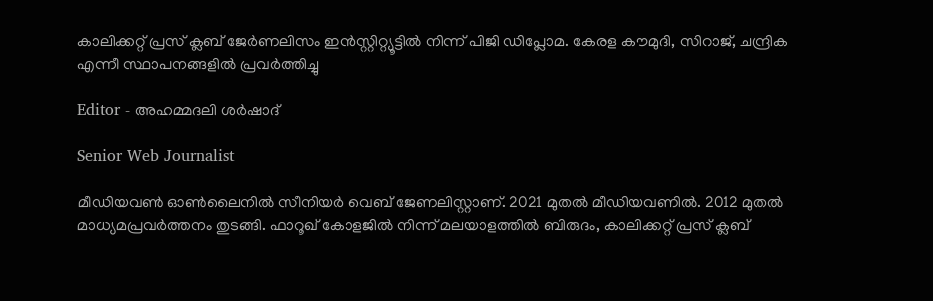കാലിക്കറ്റ് പ്രസ് ക്ലബ് ജേർണലിസം ഇൻസ്റ്റിറ്റ്യൂട്ടിൽ നിന്ന് പിജി ഡിപ്ലോമ. കേരള കൗമുദി, സിറാജ്, ചന്ദ്രിക എന്നീ സ്ഥാപനങ്ങളിൽ പ്രവർത്തിച്ചു

Editor - അഹമ്മദലി ശര്‍ഷാദ്

Senior Web Journalist

മീഡിയവൺ ഓൺലൈനിൽ സീനിയർ വെബ് ജേണലിസ്റ്റാണ്. 2021 മുതൽ മീഡിയവണിൽ. 2012 മുതൽ മാധ്യമപ്രവർത്തനം തുടങ്ങി. ഫാറൂഖ് കോളജിൽ നിന്ന് മലയാളത്തിൽ ബിരുദം, കാലിക്കറ്റ് പ്രസ് ക്ലബ്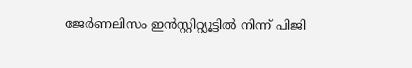ജേർണലിസം ഇൻസ്റ്റിറ്റ്യൂട്ടിൽ നിന്ന് പിജി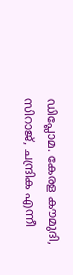ഡിപ്ലോമ. കേരള കൗമുദി, സിറാജ്, ചന്ദ്രിക എന്നീ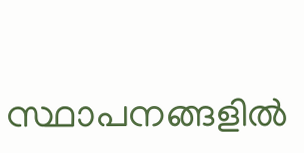സ്ഥാപനങ്ങളിൽ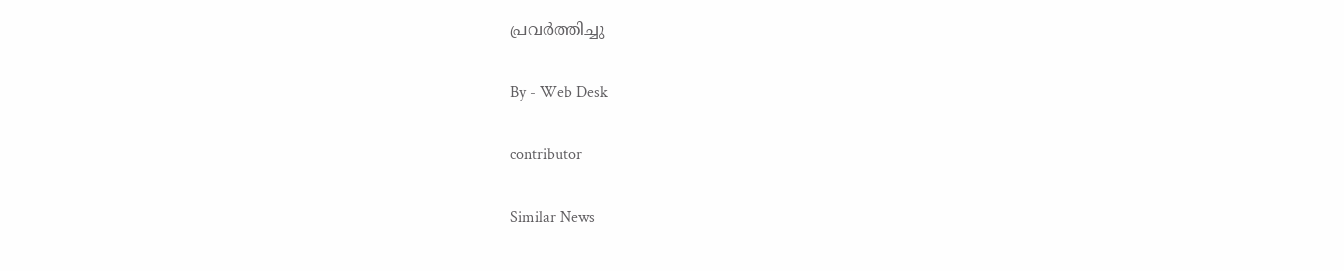പ്രവർത്തിച്ചു

By - Web Desk

contributor

Similar News